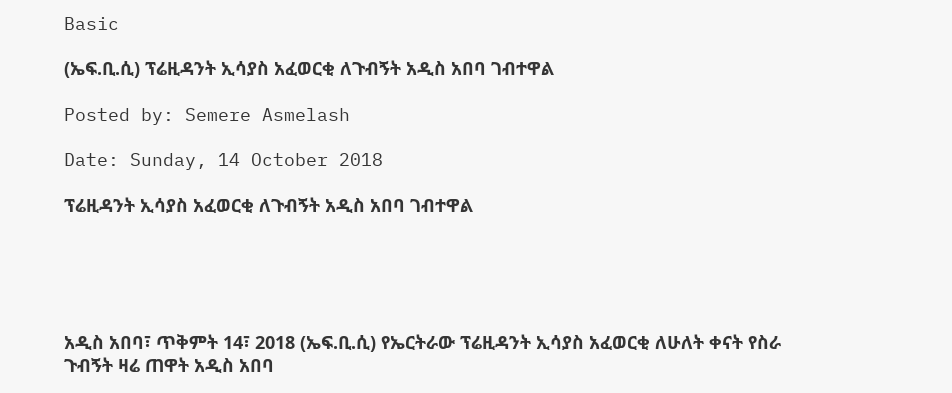Basic

(ኤፍ.ቢ.ሲ) ፕሬዚዳንት ኢሳያስ አፈወርቂ ለጉብኝት አዲስ አበባ ገብተዋል

Posted by: Semere Asmelash

Date: Sunday, 14 October 2018

ፕሬዚዳንት ኢሳያስ አፈወርቂ ለጉብኝት አዲስ አበባ ገብተዋል





አዲስ አበባ፣ ጥቅምት 14፣ 2018 (ኤፍ.ቢ.ሲ) የኤርትራው ፕሬዚዳንት ኢሳያስ አፈወርቂ ለሁለት ቀናት የስራ ጉብኝት ዛሬ ጠዋት አዲስ አበባ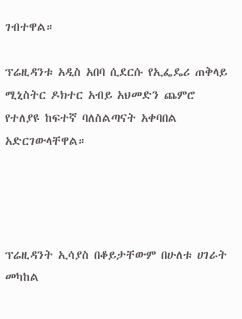ገብተዋል።

ፕሬዚዳንቱ አዲስ አበባ ሲደርሱ የኢፌዴሪ ጠቅላይ ሚኒስትር ዶክተር አብይ አህመድን ጨምሮ የተለያዩ ከፍተኛ ባለስልጣናት አቀባበል አድርገውላቸዋል።




ፕሬዚዳንት ኢሳያስ በቆይታቸውም በሁለቱ ሀገራት መካከል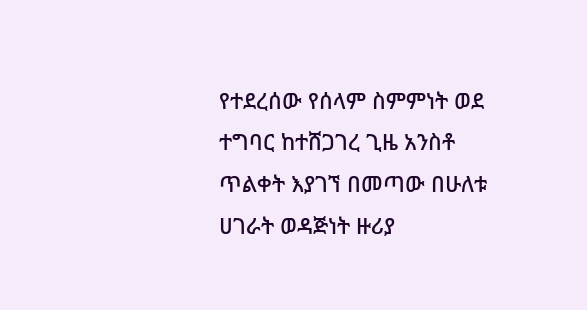የተደረሰው የሰላም ስምምነት ወደ ተግባር ከተሸጋገረ ጊዜ አንስቶ ጥልቀት እያገኘ በመጣው በሁለቱ ሀገራት ወዳጅነት ዙሪያ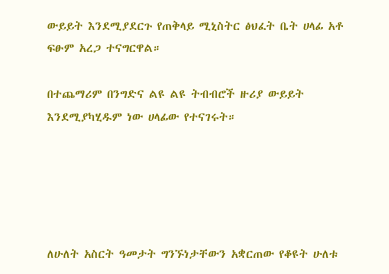ውይይት እንደሚያደርጉ የጠቅላይ ሚኒስትር ፅህፈት ቤት ሀላፊ አቶ ፍፁም አረጋ ተናግርዋል።

በተጨማሪም በንግድና ልዩ ልዩ ትብብሮች ዙሪያ ውይይት እንደሚያካሂዱም ነው ሀላፊው የተናገሩት።





ለሁለት አስርት ዓመታት ግንኙነታቸውን አቋርጠው የቆዩት ሁለቱ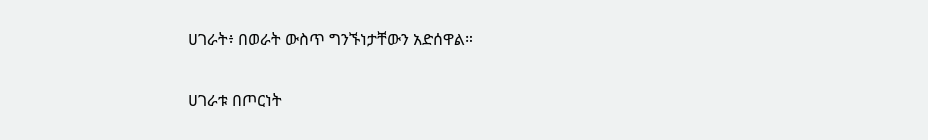ሀገራት፥ በወራት ውስጥ ግንኙነታቸውን አድሰዋል።

ሀገራቱ በጦርነት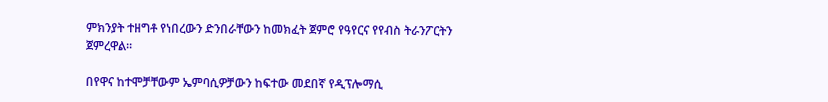ምክንያት ተዘግቶ የነበረውን ድንበራቸውን ከመክፈት ጀምሮ የዓየርና የየብስ ትራንፖርትን ጀምረዋል።

በየዋና ከተሞቻቸውም ኤምባሲዎቻውን ከፍተው መደበኛ የዲፕሎማሲ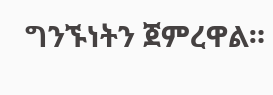ግንኙነትን ጀምረዋል።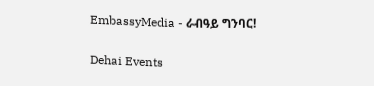EmbassyMedia - ራብዓይ ግንባር!

Dehai Events